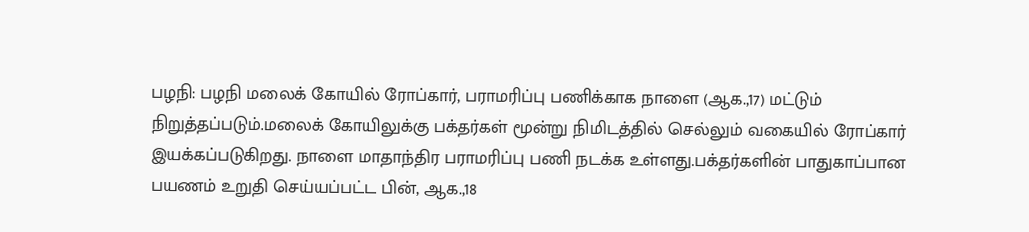பழநி: பழநி மலைக் கோயில் ரோப்கார், பராமரிப்பு பணிக்காக நாளை (ஆக.,17) மட்டும் நிறுத்தப்படும்.மலைக் கோயிலுக்கு பக்தர்கள் மூன்று நிமிடத்தில் செல்லும் வகையில் ரோப்கார் இயக்கப்படுகிறது. நாளை மாதாந்திர பராமரிப்பு பணி நடக்க உள்ளது.பக்தர்களின் பாதுகாப்பான பயணம் உறுதி செய்யப்பட்ட பின், ஆக.,18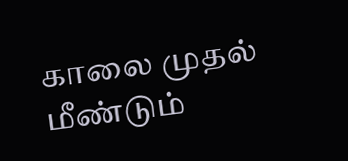காலை முதல் மீண்டும்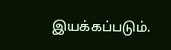இயக்கப்படும்.